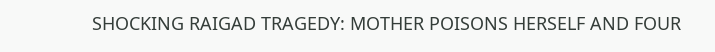SHOCKING RAIGAD TRAGEDY: MOTHER POISONS HERSELF AND FOUR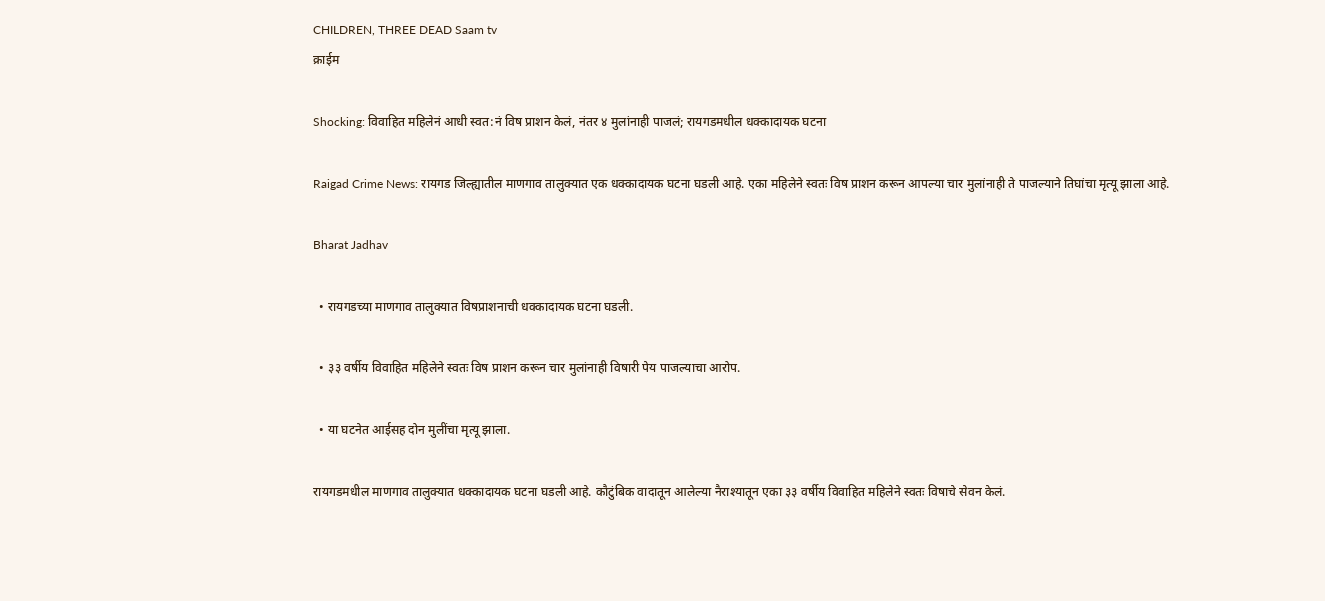CHILDREN, THREE DEAD Saam tv
क्राईम

Shocking: विवाहित महिलेनं आधी स्वत:नं विष प्राशन केलं, नंतर ४ मुलांनाही पाजलं; रायगडमधील धक्कादायक घटना

Raigad Crime News: रायगड जिल्ह्यातील माणगाव तालुक्यात एक धक्कादायक घटना घडली आहे. एका महिलेने स्वतः विष प्राशन करून आपल्या चार मुलांनाही ते पाजल्याने तिघांचा मृत्यू झाला आहे.

Bharat Jadhav

  • रायगडच्या माणगाव तालुक्यात विषप्राशनाची धक्कादायक घटना घडली.

  • ३३ वर्षीय विवाहित महिलेने स्वतः विष प्राशन करून चार मुलांनाही विषारी पेय पाजल्याचा आरोप.

  • या घटनेत आईसह दोन मुलींचा मृत्यू झाला.

रायगडमधील माणगाव तालुक्यात धक्कादायक घटना घडली आहे. कौटुंबिक वादातून आलेल्या नैराश्यातून एका ३३ वर्षीय विवाहित महिलेने स्वतः विषाचे सेवन केलं.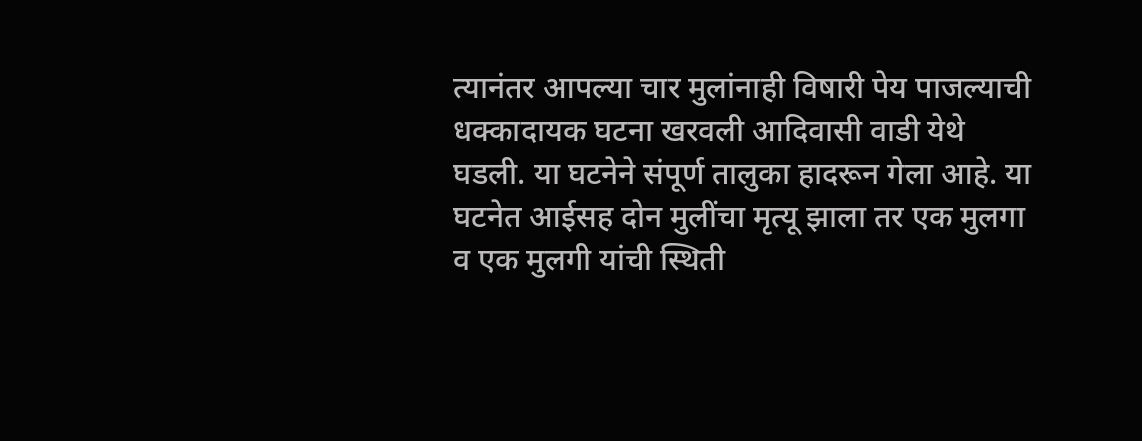त्यानंतर आपल्या चार मुलांनाही विषारी पेय पाजल्याची धक्कादायक घटना खरवली आदिवासी वाडी येथे घडली. या घटनेने संपूर्ण तालुका हादरून गेला आहे. या घटनेत आईसह दोन मुलींचा मृत्यू झाला तर एक मुलगा व एक मुलगी यांची स्थिती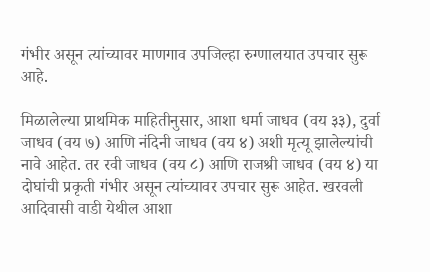गंभीर असून त्यांच्यावर माणगाव उपजिल्हा रुग्णालयात उपचार सुरू आहे.

मिळालेल्या प्राथमिक माहितीनुसार, आशा धर्मा जाधव (वय ३३), दुर्वा जाधव (वय ७) आणि नंदिनी जाधव (वय ४) अशी मृत्यू झालेल्यांची नावे आहेत. तर रवी जाधव (वय ८) आणि राजश्री जाधव (वय ४) या दोघांची प्रकृती गंभीर असून त्यांच्यावर उपचार सुरू आहेत. खरवली आदिवासी वाडी येथील आशा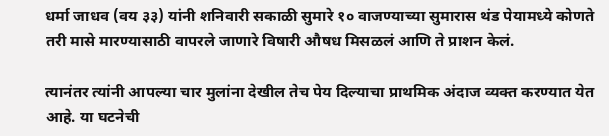धर्मा जाधव (वय ३३) यांनी शनिवारी सकाळी सुमारे १० वाजण्याच्या सुमारास थंड पेयामध्ये कोणते तरी मासे मारण्यासाठी वापरले जाणारे विषारी औषध मिसळलं आणि ते प्राशन केलं.

त्यानंतर त्यांनी आपल्या चार मुलांना देखील तेच पेय दिल्याचा प्राथमिक अंदाज व्यक्त करण्यात येत आहे. या घटनेची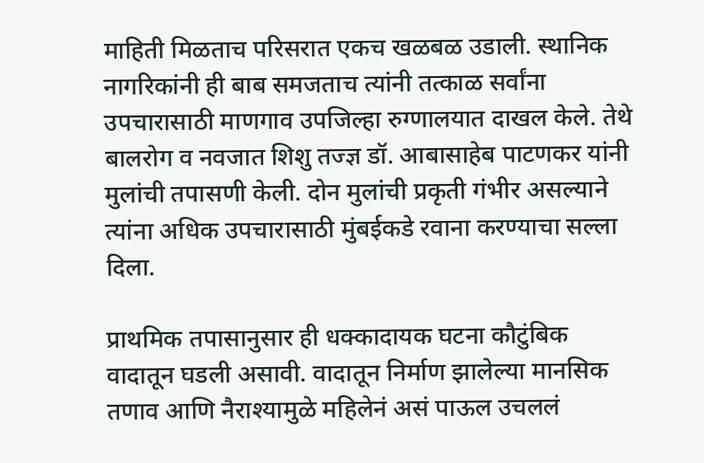माहिती मिळताच परिसरात एकच खळबळ उडाली. स्थानिक नागरिकांनी ही बाब समजताच त्यांनी तत्काळ सर्वांना उपचारासाठी माणगाव उपजिल्हा रुग्णालयात दाखल केले. तेथे बालरोग व नवजात शिशु तज्ज्ञ डॉ. आबासाहेब पाटणकर यांनी मुलांची तपासणी केली. दोन मुलांची प्रकृती गंभीर असल्याने त्यांना अधिक उपचारासाठी मुंबईकडे रवाना करण्याचा सल्ला दिला.

प्राथमिक तपासानुसार ही धक्कादायक घटना कौटुंबिक वादातून घडली असावी. वादातून निर्माण झालेल्या मानसिक तणाव आणि नैराश्यामुळे महिलेनं असं पाऊल उचललं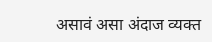असावं असा अंदाज व्यक्त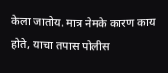केला जातोय. मात्र नेमके कारण काय होते, याचा तपास पोलीस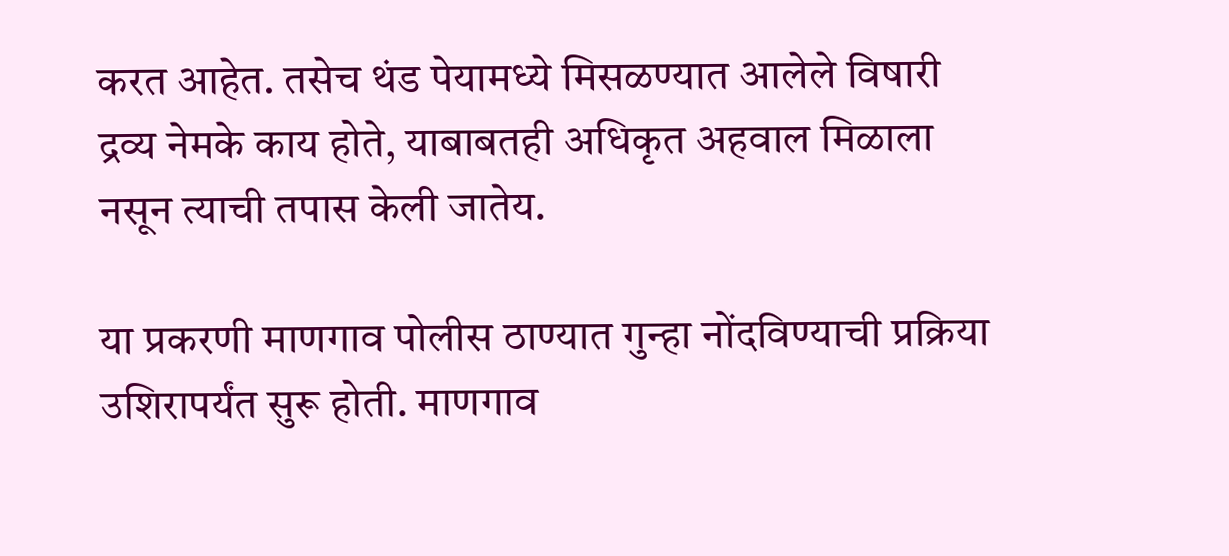करत आहेत. तसेच थंड पेयामध्ये मिसळण्यात आलेले विषारी द्रव्य नेमके काय होते, याबाबतही अधिकृत अहवाल मिळाला नसून त्याची तपास केली जातेय.

या प्रकरणी माणगाव पोलीस ठाण्यात गुन्हा नोंदविण्याची प्रक्रिया उशिरापर्यंत सुरू होती. माणगाव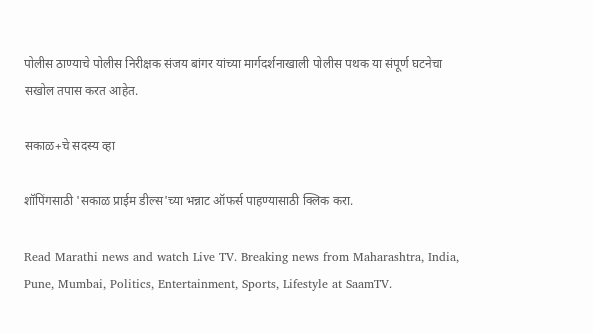पोलीस ठाण्याचे पोलीस निरीक्षक संजय बांगर यांच्या मार्गदर्शनाखाली पोलीस पथक या संपूर्ण घटनेचा सखोल तपास करत आहेत.

सकाळ+चे सदस्य व्हा

शॉपिंगसाठी 'सकाळ प्राईम डील्स'च्या भन्नाट ऑफर्स पाहण्यासाठी क्लिक करा.

Read Marathi news and watch Live TV. Breaking news from Maharashtra, India, Pune, Mumbai, Politics, Entertainment, Sports, Lifestyle at SaamTV.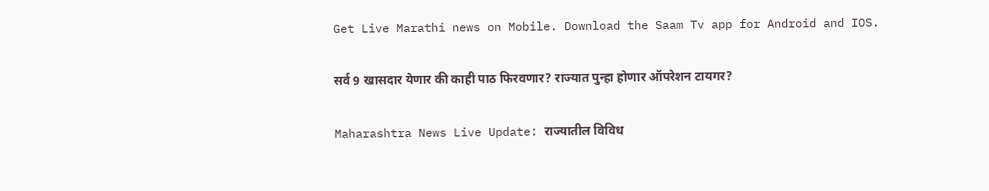Get Live Marathi news on Mobile. Download the Saam Tv app for Android and IOS.

सर्व 9 खासदार येणार की काही पाठ फिरवणार? राज्यात पुन्हा होणार ऑपरेशन टायगर?

Maharashtra News Live Update: राज्यातील विविध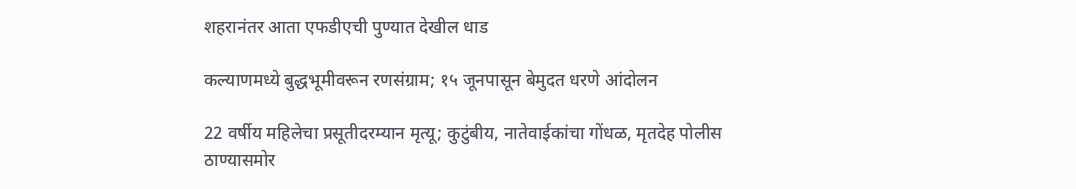शहरानंतर आता एफडीएची पुण्यात देखील धाड

कल्याणमध्ये बुद्धभूमीवरून रणसंग्राम; १५ जूनपासून बेमुदत धरणे आंदोलन

22 वर्षीय महिलेचा प्रसूतीदरम्यान मृत्यू; कुटुंबीय, नातेवाईकांचा गोंधळ, मृतदेह पोलीस ठाण्यासमोर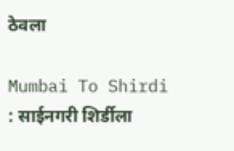ठेवला

Mumbai To Shirdi : साईनगरी शिर्डीला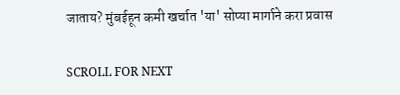जाताय? मुंबईहून कमी खर्चात 'या' सोप्या मार्गाने करा प्रवास

SCROLL FOR NEXT